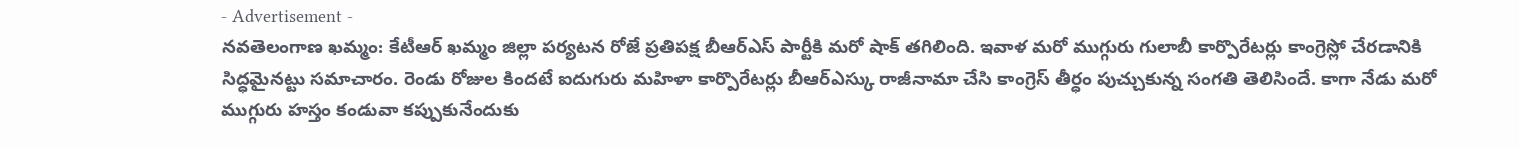- Advertisement -
నవతెలంగాణ ఖమ్మం: కేటీఆర్ ఖమ్మం జిల్లా పర్యటన రోజే ప్రతిపక్ష బీఆర్ఎస్ పార్టీకి మరో షాక్ తగిలింది. ఇవాళ మరో ముగ్గురు గులాబీ కార్పొరేటర్లు కాంగ్రెస్లో చేరడానికి సిద్ధమైనట్టు సమాచారం. రెండు రోజుల కిందటే ఐదుగురు మహిళా కార్పొరేటర్లు బీఆర్ఎస్కు రాజీనామా చేసి కాంగ్రెస్ తీర్ధం పుచ్చుకున్న సంగతి తెలిసిందే. కాగా నేడు మరో ముగ్గురు హస్తం కండువా కప్పుకునేందుకు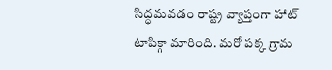సిద్ధమవడం రాష్ట్ర వ్యాప్తంగా హాట్ టాపిక్గా మారింది. మరో పక్క గ్రామ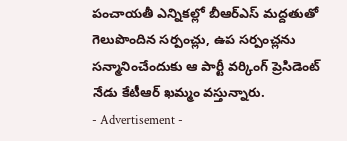పంచాయతీ ఎన్నికల్లో బీఆర్ఎస్ మద్దతుతో గెలుపొందిన సర్పంచ్లు, ఉప సర్పంచ్లను సన్మానించేందుకు ఆ పార్టీ వర్కింగ్ ప్రెసిడెంట్ నేడు కేటీఆర్ ఖమ్మం వస్తున్నారు.
- Advertisement -